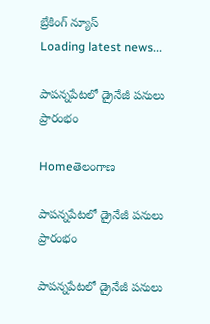బ్రేకింగ్ న్యూస్
Loading latest news...

పాపన్నపేటలో డ్రైనేజీ పనులు ప్రారంభం

Homeతెలంగాణ

పాపన్నపేటలో డ్రైనేజీ పనులు ప్రారంభం

పాపన్నపేటలో డ్రైనేజీ పనులు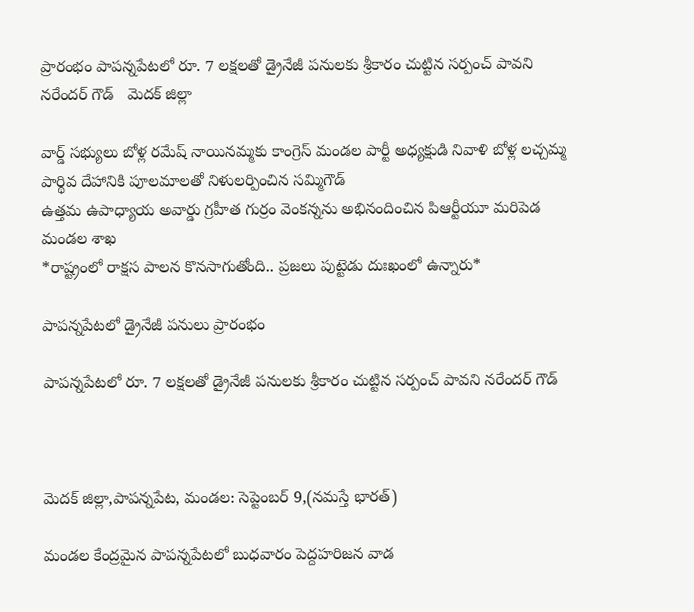ప్రారంభం పాపన్నపేటలో రూ. 7 లక్షలతో డ్రైనేజీ పనులకు శ్రీకారం చుట్టిన సర్పంచ్ పావని నరేందర్ గౌడ్   మెదక్ జిల్లా

వార్డ్ సభ్యులు బోళ్ల రమేష్ నాయినమ్మకు కాంగ్రెస్ మండల పార్టీ అధ్యక్షుడి నివాళి బోళ్ల లచ్చమ్మ పార్థివ దేహానికి పూలమాలతో నిళులర్పించిన సమ్మిగౌడ్
ఉత్తమ ఉపాధ్యాయ అవార్డు గ్రహీత గుర్రం వెంకన్నను అభినందించిన పిఆర్టీయూ మరిపెడ మండల శాఖ
*రాష్ట్రంలో రాక్షస పాలన కొనసాగుతోంది.. ప్రజలు పుట్టెడు దుఃఖంలో ఉన్నారు*

పాపన్నపేటలో డ్రైనేజీ పనులు ప్రారంభం

పాపన్నపేటలో రూ. 7 లక్షలతో డ్రైనేజీ పనులకు శ్రీకారం చుట్టిన సర్పంచ్ పావని నరేందర్ గౌడ్



మెదక్ జిల్లా,పాపన్నపేట, మండల: సెప్టెంబర్ 9,(నమస్తే భారత్)

మండల కేంద్రమైన పాపన్నపేటలో బుధవారం పెద్దహరిజన వాడ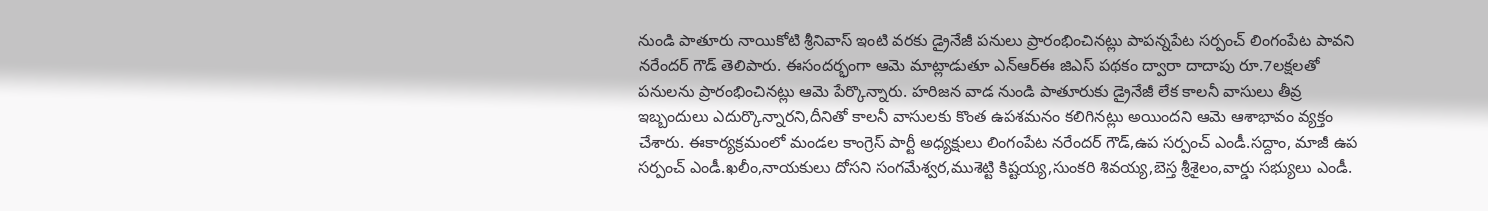నుండి పాతూరు నాయికోటి శ్రీనివాస్ ఇంటి వరకు డ్రైనేజీ పనులు ప్రారంభించినట్లు పాపన్నపేట సర్పంచ్ లింగంపేట పావని నరేందర్ గౌడ్ తెలిపారు. ఈసందర్భంగా ఆమె మాట్లాడుతూ ఎన్ఆర్ఈ జిఎస్ పథకం ద్వారా దాదాపు రూ.7లక్షలతో పనులను ప్రారంభించినట్లు ఆమె పేర్కొన్నారు. హరిజన వాడ నుండి పాతూరుకు డ్రైనేజీ లేక కాలనీ వాసులు తీవ్ర ఇబ్బందులు ఎదుర్కొన్నారని,దీనితో కాలనీ వాసులకు కొంత ఉపశమనం కలిగినట్లు అయిందని ఆమె ఆశాభావం వ్యక్తం చేశారు. ఈకార్యక్రమంలో మండల కాంగ్రెస్ పార్టీ అధ్యక్షులు లింగంపేట నరేందర్ గౌడ్,ఉప సర్పంచ్ ఎండీ.సద్దాం, మాజీ ఉప సర్పంచ్ ఎండీ.ఖలీం,నాయకులు దోసని సంగమేశ్వర,ముశెట్టి కిష్టయ్య,సుంకరి శివయ్య,బెస్త శ్రీశైలం,వార్డు సభ్యులు ఎండీ.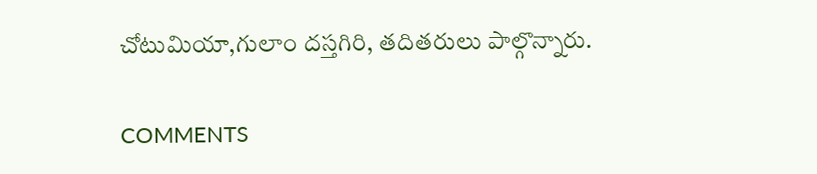చోటుమియా,గులాం దస్తగిరి, తదితరులు పాల్గొన్నారు.

COMMENTS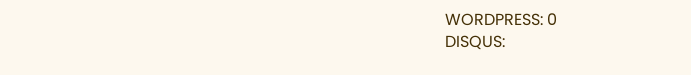WORDPRESS: 0
DISQUS: